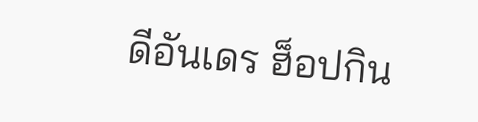ดีอันเดร ฮ็อปกิน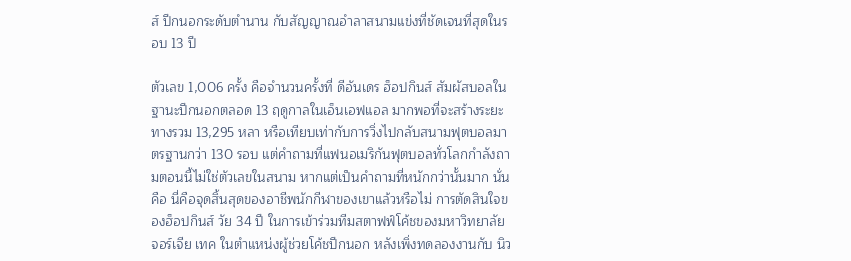ส์ ปีกนอกระดับตำนาน กับสัญญาณอำลาสนามแข่งที่ชัดเจนที่สุดในรอบ 13 ปี

ตัวเลข 1,006 ครั้ง คือจำนวนครั้งที่ ดีอันเดร ฮ็อปกินส์ สัมผัสบอลในฐานะปีกนอกตลอด 13 ฤดูกาลในเอ็นเอฟแอล มากพอที่จะสร้างระยะทางรวม 13,295 หลา หรือเทียบเท่ากับการวิ่งไปกลับสนามฟุตบอลมาตรฐานกว่า 130 รอบ แต่คำถามที่แฟนอเมริกันฟุตบอลทั่วโลกกำลังถามตอนนี้ไม่ใช่ตัวเลขในสนาม หากแต่เป็นคำถามที่หนักกว่านั้นมาก นั่นคือ นี่คือจุดสิ้นสุดของอาชีพนักกีฬาของเขาแล้วหรือไม่ การตัดสินใจของฮ็อปกินส์ วัย 34 ปี ในการเข้าร่วมทีมสตาฟฟ์โค้ชของมหาวิทยาลัย จอร์เจีย เทค ในตำแหน่งผู้ช่วยโค้ชปีกนอก หลังเพิ่งทดลองงานกับ นิว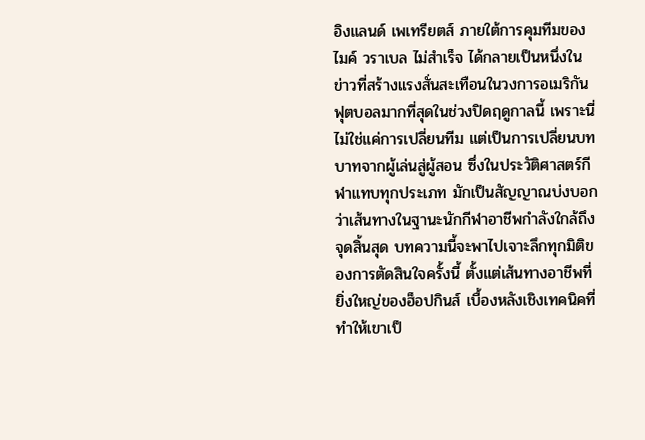อิงแลนด์ เพเทรียตส์ ภายใต้การคุมทีมของ ไมค์ วราเบล ไม่สำเร็จ ได้กลายเป็นหนึ่งในข่าวที่สร้างแรงสั่นสะเทือนในวงการอเมริกันฟุตบอลมากที่สุดในช่วงปิดฤดูกาลนี้ เพราะนี่ไม่ใช่แค่การเปลี่ยนทีม แต่เป็นการเปลี่ยนบทบาทจากผู้เล่นสู่ผู้สอน ซึ่งในประวัติศาสตร์กีฬาแทบทุกประเภท มักเป็นสัญญาณบ่งบอกว่าเส้นทางในฐานะนักกีฬาอาชีพกำลังใกล้ถึงจุดสิ้นสุด บทความนี้จะพาไปเจาะลึกทุกมิติของการตัดสินใจครั้งนี้ ตั้งแต่เส้นทางอาชีพที่ยิ่งใหญ่ของฮ็อปกินส์ เบื้องหลังเชิงเทคนิคที่ทำให้เขาเป็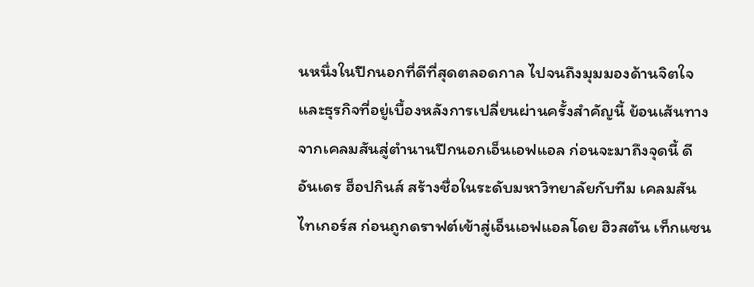นหนึ่งในปีกนอกที่ดีที่สุดตลอดกาล ไปจนถึงมุมมองด้านจิตใจและธุรกิจที่อยู่เบื้องหลังการเปลี่ยนผ่านครั้งสำคัญนี้ ย้อนเส้นทาง จากเคลมสันสู่ตำนานปีกนอกเอ็นเอฟแอล ก่อนจะมาถึงจุดนี้ ดีอันเดร ฮ็อปกินส์ สร้างชื่อในระดับมหาวิทยาลัยกับทีม เคลมสัน ไทเกอร์ส ก่อนถูกดราฟต์เข้าสู่เอ็นเอฟแอลโดย ฮิวสตัน เท็กแซน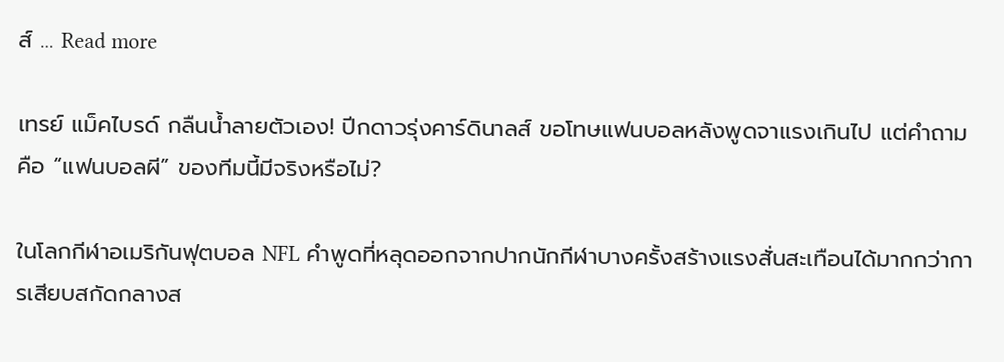ส์ … Read more

เทรย์ แม็คไบรด์ กลืนน้ำลายตัวเอง! ปีกดาวรุ่งคาร์ดินาลส์ ขอโทษแฟนบอลหลังพูดจาแรงเกินไป แต่คำถามคือ “แฟนบอลผี” ของทีมนี้มีจริงหรือไม่?

ในโลกกีฬาอเมริกันฟุตบอล NFL คำพูดที่หลุดออกจากปากนักกีฬาบางครั้งสร้างแรงสั่นสะเทือนได้มากกว่าการเสียบสกัดกลางส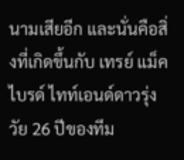นามเสียอีก และนั่นคือสิ่งที่เกิดขึ้นกับ เทรย์ แม็คไบรด์ ไทท์เอนด์ดาวรุ่งวัย 26 ปีของทีม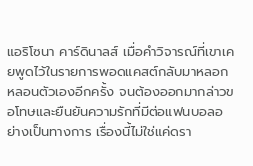แอริโซนา คาร์ดินาลส์ เมื่อคำวิจารณ์ที่เขาเคยพูดไว้ในรายการพอดแคสต์กลับมาหลอกหลอนตัวเองอีกครั้ง จนต้องออกมากล่าวขอโทษและยืนยันความรักที่มีต่อแฟนบอลอย่างเป็นทางการ เรื่องนี้ไม่ใช่แค่ดรา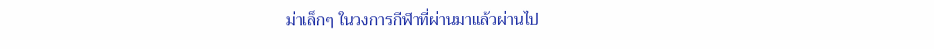ม่าเล็กๆ ในวงการกีฬาที่ผ่านมาแล้วผ่านไป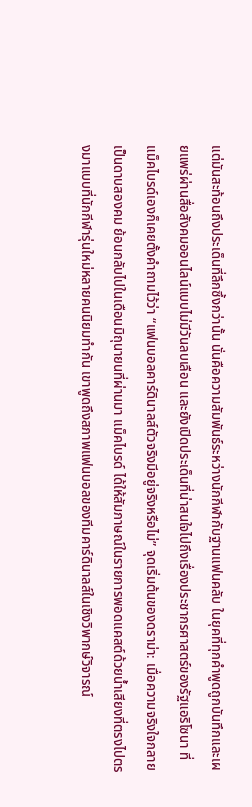แต่มันสะท้อนถึงประเด็นที่ลึกซึ้งกว่านั้น นั่นคือความสัมพันธ์ระหว่างนักกีฬากับฐานแฟนคลับ ในยุคที่ทุกคำพูดถูกบันทึกและเผยแพร่ผ่านสื่อสังคมออนไลน์แบบไม่มีวันลบเลือน และยังเปิดประเด็นที่น่าสนใจไปถึงเรื่องประชากรศาสตร์ของรัฐแอริโซนา ที่แม็คไบรด์เองก็เคยตั้งคำถามไว้ว่า “แฟนบอลคาร์ดินาลส์ตัวจริงมีอยู่จริงหรือไม่” จุดเริ่มต้นของดราม่า: เมื่อความจริงใจกลายเป็นดาบสองคม ย้อนกลับไปในเดือนมิถุนายนที่ผ่านมา แม็คไบรด์ ได้ให้สัมภาษณ์ในรายการพอดแคสต์ด้วยน้ำเสียงที่ตรงไปตรงมาแบบที่นักกีฬารุ่นใหม่หลายคนนิยมทำกัน เขาพูดถึงสภาพแฟนบอลของทีมคาร์ดินาลส์ในเชิงวิพากษ์วิจารณ์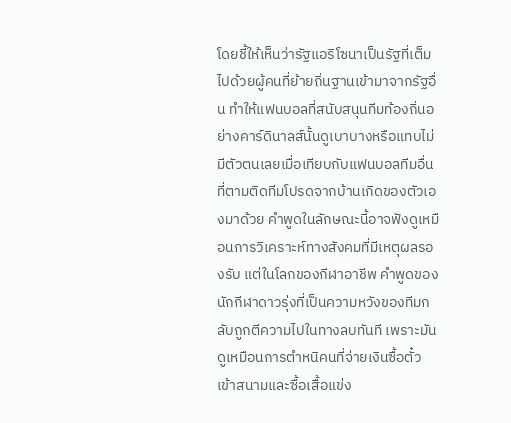โดยชี้ให้เห็นว่ารัฐแอริโซนาเป็นรัฐที่เต็มไปด้วยผู้คนที่ย้ายถิ่นฐานเข้ามาจากรัฐอื่น ทำให้แฟนบอลที่สนับสนุนทีมท้องถิ่นอย่างคาร์ดินาลส์นั้นดูเบาบางหรือแทบไม่มีตัวตนเลยเมื่อเทียบกับแฟนบอลทีมอื่นที่ตามติดทีมโปรดจากบ้านเกิดของตัวเองมาด้วย คำพูดในลักษณะนี้อาจฟังดูเหมือนการวิเคราะห์ทางสังคมที่มีเหตุผลรองรับ แต่ในโลกของกีฬาอาชีพ คำพูดของนักกีฬาดาวรุ่งที่เป็นความหวังของทีมกลับถูกตีความไปในทางลบทันที เพราะมันดูเหมือนการตำหนิคนที่จ่ายเงินซื้อตั๋วเข้าสนามและซื้อเสื้อแข่ง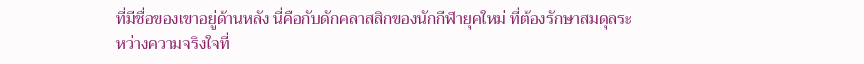ที่มีชื่อของเขาอยู่ด้านหลัง นี่คือกับดักคลาสสิกของนักกีฬายุคใหม่ ที่ต้องรักษาสมดุลระหว่างความจริงใจที่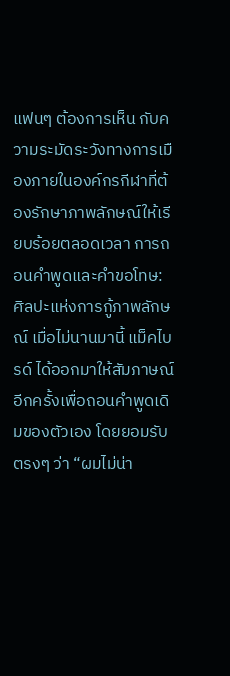แฟนๆ ต้องการเห็น กับความระมัดระวังทางการเมืองภายในองค์กรกีฬาที่ต้องรักษาภาพลักษณ์ให้เรียบร้อยตลอดเวลา การถอนคำพูดและคำขอโทษ: ศิลปะแห่งการกู้ภาพลักษณ์ เมื่อไม่นานมานี้ แม็คไบรด์ ได้ออกมาให้สัมภาษณ์อีกครั้งเพื่อถอนคำพูดเดิมของตัวเอง โดยยอมรับตรงๆ ว่า “ผมไม่น่า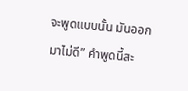จะพูดแบบนั้น มันออกมาไม่ดี” คำพูดนี้สะ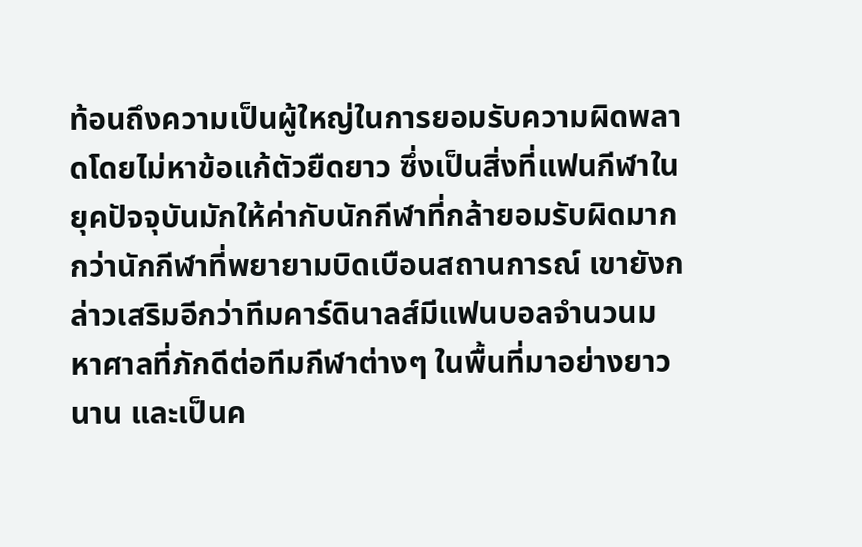ท้อนถึงความเป็นผู้ใหญ่ในการยอมรับความผิดพลาดโดยไม่หาข้อแก้ตัวยืดยาว ซึ่งเป็นสิ่งที่แฟนกีฬาในยุคปัจจุบันมักให้ค่ากับนักกีฬาที่กล้ายอมรับผิดมากกว่านักกีฬาที่พยายามบิดเบือนสถานการณ์ เขายังกล่าวเสริมอีกว่าทีมคาร์ดินาลส์มีแฟนบอลจำนวนมหาศาลที่ภักดีต่อทีมกีฬาต่างๆ ในพื้นที่มาอย่างยาวนาน และเป็นค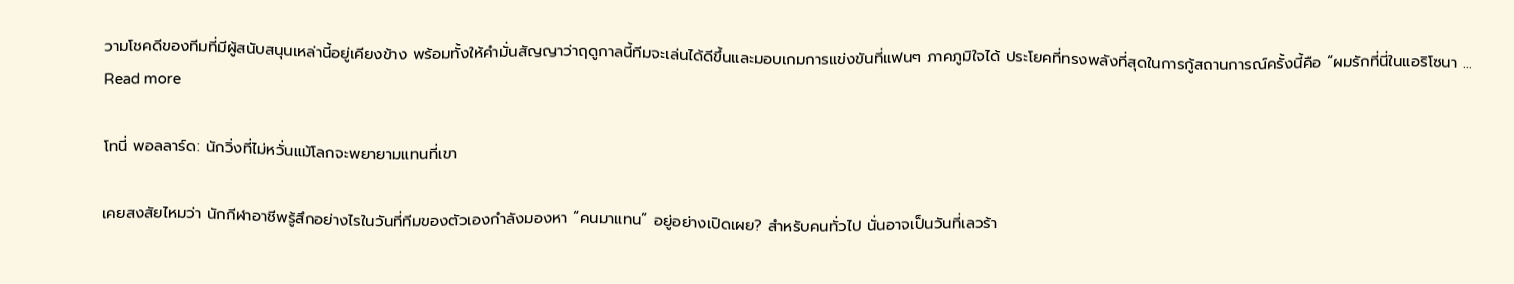วามโชคดีของทีมที่มีผู้สนับสนุนเหล่านี้อยู่เคียงข้าง พร้อมทั้งให้คำมั่นสัญญาว่าฤดูกาลนี้ทีมจะเล่นได้ดีขึ้นและมอบเกมการแข่งขันที่แฟนๆ ภาคภูมิใจได้ ประโยคที่ทรงพลังที่สุดในการกู้สถานการณ์ครั้งนี้คือ “ผมรักที่นี่ในแอริโซนา … Read more

โทนี่ พอลลาร์ด: นักวิ่งที่ไม่หวั่นแม้โลกจะพยายามแทนที่เขา

เคยสงสัยไหมว่า นักกีฬาอาชีพรู้สึกอย่างไรในวันที่ทีมของตัวเองกำลังมองหา “คนมาแทน” อยู่อย่างเปิดเผย? สำหรับคนทั่วไป นั่นอาจเป็นวันที่เลวร้า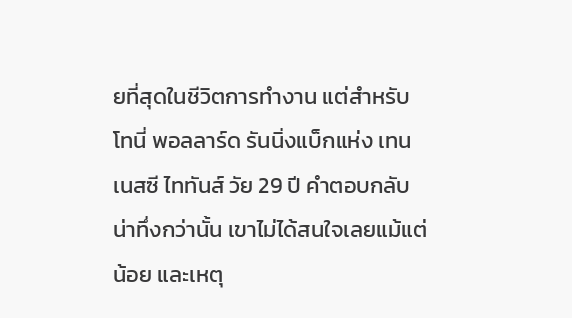ยที่สุดในชีวิตการทำงาน แต่สำหรับ โทนี่ พอลลาร์ด รันนิ่งแบ็กแห่ง เทนเนสซี ไททันส์ วัย 29 ปี คำตอบกลับน่าทึ่งกว่านั้น เขาไม่ได้สนใจเลยแม้แต่น้อย และเหตุ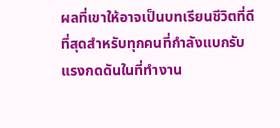ผลที่เขาให้อาจเป็นบทเรียนชีวิตที่ดีที่สุดสำหรับทุกคนที่กำลังแบกรับแรงกดดันในที่ทำงาน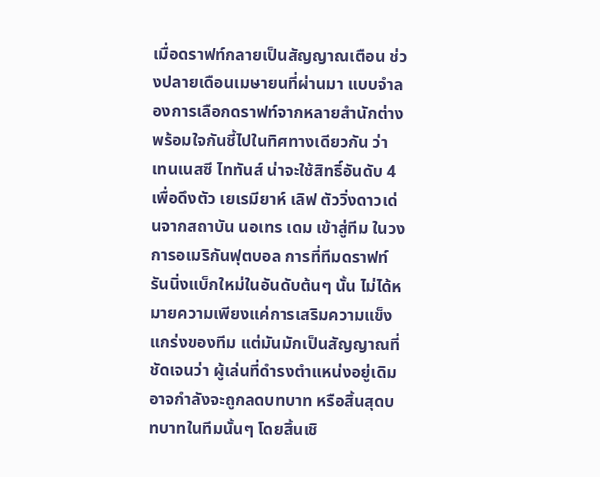เมื่อดราฟท์กลายเป็นสัญญาณเตือน ช่วงปลายเดือนเมษายนที่ผ่านมา แบบจำลองการเลือกดราฟท์จากหลายสำนักต่างพร้อมใจกันชี้ไปในทิศทางเดียวกัน ว่า เทนเนสซี ไททันส์ น่าจะใช้สิทธิ์อันดับ 4 เพื่อดึงตัว เยเรมียาห์ เลิฟ ตัววิ่งดาวเด่นจากสถาบัน นอเทร เดม เข้าสู่ทีม ในวงการอเมริกันฟุตบอล การที่ทีมดราฟท์รันนิ่งแบ็กใหม่ในอันดับต้นๆ นั้น ไม่ได้หมายความเพียงแค่การเสริมความแข็งแกร่งของทีม แต่มันมักเป็นสัญญาณที่ชัดเจนว่า ผู้เล่นที่ดำรงตำแหน่งอยู่เดิมอาจกำลังจะถูกลดบทบาท หรือสิ้นสุดบทบาทในทีมนั้นๆ โดยสิ้นเชิ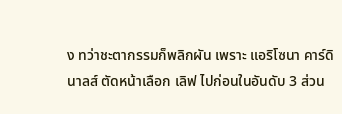ง ทว่าชะตากรรมก็พลิกผัน เพราะ แอริโซนา คาร์ดินาลส์ ตัดหน้าเลือก เลิฟ ไปก่อนในอันดับ 3 ส่วน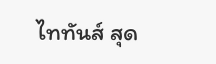ไททันส์ สุด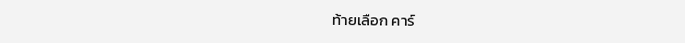ท้ายเลือก คาร์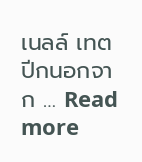เนลล์ เทต ปีกนอกจาก … Read more